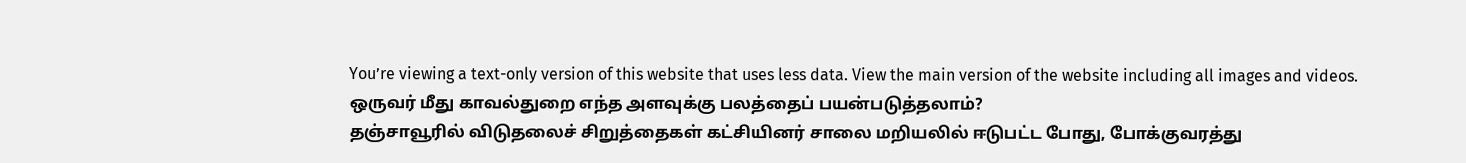You’re viewing a text-only version of this website that uses less data. View the main version of the website including all images and videos.
ஒருவர் மீது காவல்துறை எந்த அளவுக்கு பலத்தைப் பயன்படுத்தலாம்?
தஞ்சாவூரில் விடுதலைச் சிறுத்தைகள் கட்சியினர் சாலை மறியலில் ஈடுபட்ட போது, போக்குவரத்து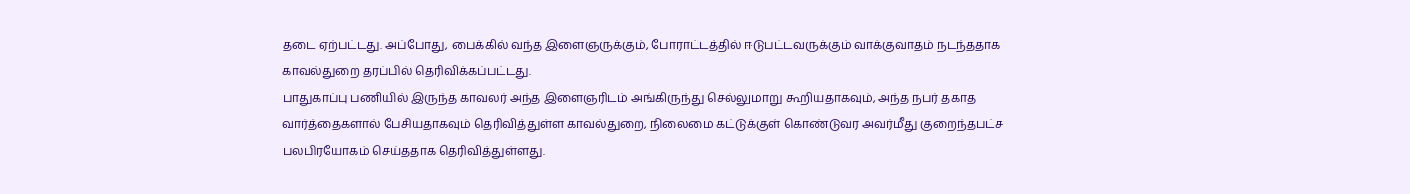தடை ஏற்பட்டது. அப்போது, பைக்கில் வந்த இளைஞருக்கும், போராட்டத்தில் ஈடுபட்டவருக்கும் வாக்குவாதம் நடந்ததாக காவல்துறை தரப்பில் தெரிவிக்கப்பட்டது.
பாதுகாப்பு பணியில் இருந்த காவலர் அந்த இளைஞரிடம் அங்கிருந்து செல்லுமாறு கூறியதாகவும், அந்த நபர் தகாத வார்த்தைகளால் பேசியதாகவும் தெரிவித்துள்ள காவல்துறை, நிலைமை கட்டுக்குள் கொண்டுவர அவர்மீது குறைந்தபட்ச பலபிரயோகம் செய்ததாக தெரிவித்துள்ளது.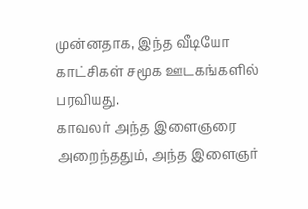முன்னதாக, இந்த வீடியோ காட்சிகள் சமூக ஊடகங்களில் பரவியது.
காவலர் அந்த இளைஞரை அறைந்ததும், அந்த இளைஞர்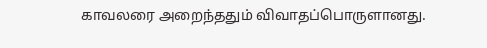காவலரை அறைந்ததும் விவாதப்பொருளானது.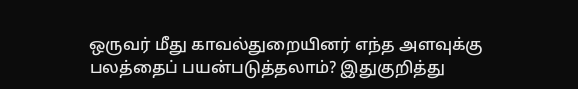ஒருவர் மீது காவல்துறையினர் எந்த அளவுக்கு பலத்தைப் பயன்படுத்தலாம்? இதுகுறித்து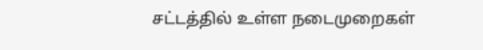சட்டத்தில் உள்ள நடைமுறைகள்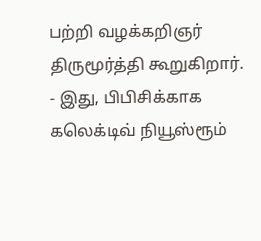பற்றி வழக்கறிஞர் திருமூர்த்தி கூறுகிறார்.
- இது, பிபிசிக்காக கலெக்டிவ் நியூஸ்ரூம்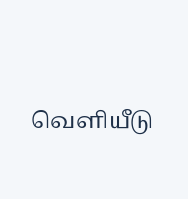வெளியீடு